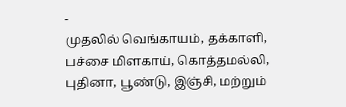-
முதலில் வெங்காயம், தக்காளி, பச்சை மிளகாய், கொத்தமல்லி, புதினா, பூண்டு, இஞ்சி, மற்றும்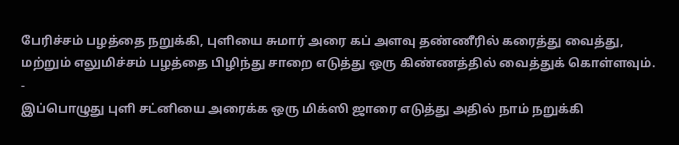பேரிச்சம் பழத்தை நறுக்கி, புளியை சுமார் அரை கப் அளவு தண்ணீரில் கரைத்து வைத்து, மற்றும் எலுமிச்சம் பழத்தை பிழிந்து சாறை எடுத்து ஒரு கிண்ணத்தில் வைத்துக் கொள்ளவும்.
-
இப்பொழுது புளி சட்னியை அரைக்க ஒரு மிக்ஸி ஜாரை எடுத்து அதில் நாம் நறுக்கி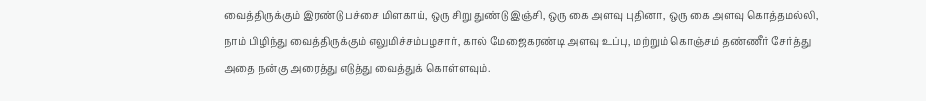வைத்திருக்கும் இரண்டு பச்சை மிளகாய், ஒரு சிறு துண்டு இஞ்சி, ஒரு கை அளவு புதினா, ஒரு கை அளவு கொத்தமல்லி, நாம் பிழிந்து வைத்திருக்கும் எலுமிச்சம்பழசார், கால் மேஜைகரண்டி அளவு உப்பு, மற்றும் கொஞ்சம் தண்ணீர் சேர்த்து அதை நன்கு அரைத்து எடுத்து வைத்துக் கொள்ளவும்.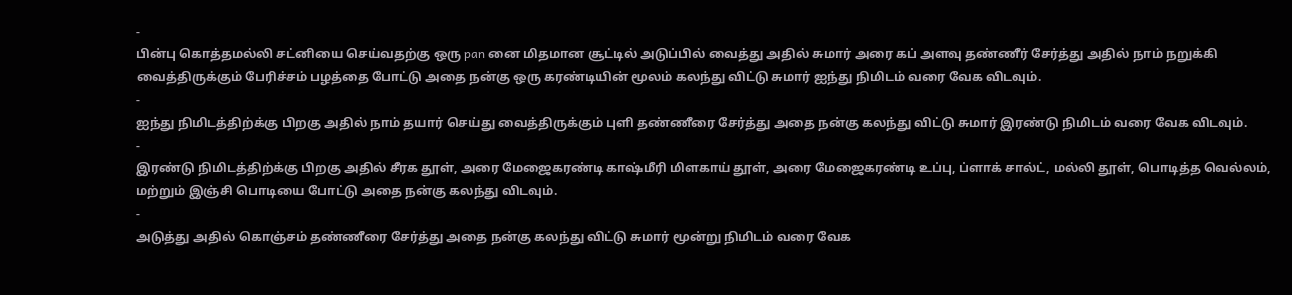-
பின்பு கொத்தமல்லி சட்னியை செய்வதற்கு ஒரு pan னை மிதமான சூட்டில் அடுப்பில் வைத்து அதில் சுமார் அரை கப் அளவு தண்ணீர் சேர்த்து அதில் நாம் நறுக்கி வைத்திருக்கும் பேரிச்சம் பழத்தை போட்டு அதை நன்கு ஒரு கரண்டியின் மூலம் கலந்து விட்டு சுமார் ஐந்து நிமிடம் வரை வேக விடவும்.
-
ஐந்து நிமிடத்திற்க்கு பிறகு அதில் நாம் தயார் செய்து வைத்திருக்கும் புளி தண்ணீரை சேர்த்து அதை நன்கு கலந்து விட்டு சுமார் இரண்டு நிமிடம் வரை வேக விடவும்.
-
இரண்டு நிமிடத்திற்க்கு பிறகு அதில் சீரக தூள், அரை மேஜைகரண்டி காஷ்மீரி மிளகாய் தூள், அரை மேஜைகரண்டி உப்பு, ப்ளாக் சால்ட், மல்லி தூள், பொடித்த வெல்லம், மற்றும் இஞ்சி பொடியை போட்டு அதை நன்கு கலந்து விடவும்.
-
அடுத்து அதில் கொஞ்சம் தண்ணீரை சேர்த்து அதை நன்கு கலந்து விட்டு சுமார் மூன்று நிமிடம் வரை வேக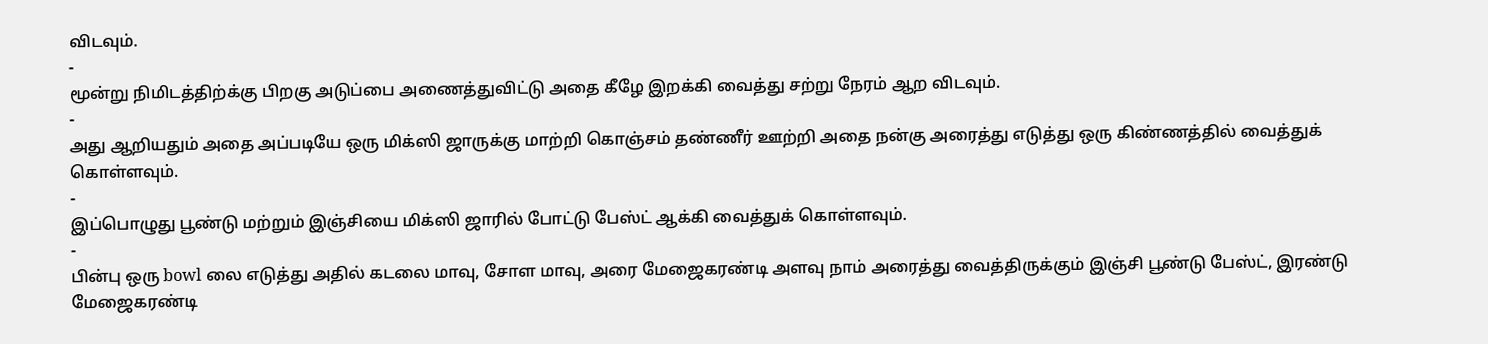விடவும்.
-
மூன்று நிமிடத்திற்க்கு பிறகு அடுப்பை அணைத்துவிட்டு அதை கீழே இறக்கி வைத்து சற்று நேரம் ஆற விடவும்.
-
அது ஆறியதும் அதை அப்படியே ஒரு மிக்ஸி ஜாருக்கு மாற்றி கொஞ்சம் தண்ணீர் ஊற்றி அதை நன்கு அரைத்து எடுத்து ஒரு கிண்ணத்தில் வைத்துக் கொள்ளவும்.
-
இப்பொழுது பூண்டு மற்றும் இஞ்சியை மிக்ஸி ஜாரில் போட்டு பேஸ்ட் ஆக்கி வைத்துக் கொள்ளவும்.
-
பின்பு ஒரு bowl லை எடுத்து அதில் கடலை மாவு, சோள மாவு, அரை மேஜைகரண்டி அளவு நாம் அரைத்து வைத்திருக்கும் இஞ்சி பூண்டு பேஸ்ட், இரண்டு மேஜைகரண்டி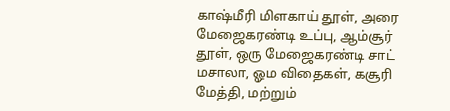காஷ்மீரி மிளகாய் தூள், அரை மேஜைகரண்டி உப்பு, ஆம்சூர் தூள், ஒரு மேஜைகரண்டி சாட் மசாலா, ஓம விதைகள், கசூரி மேத்தி, மற்றும்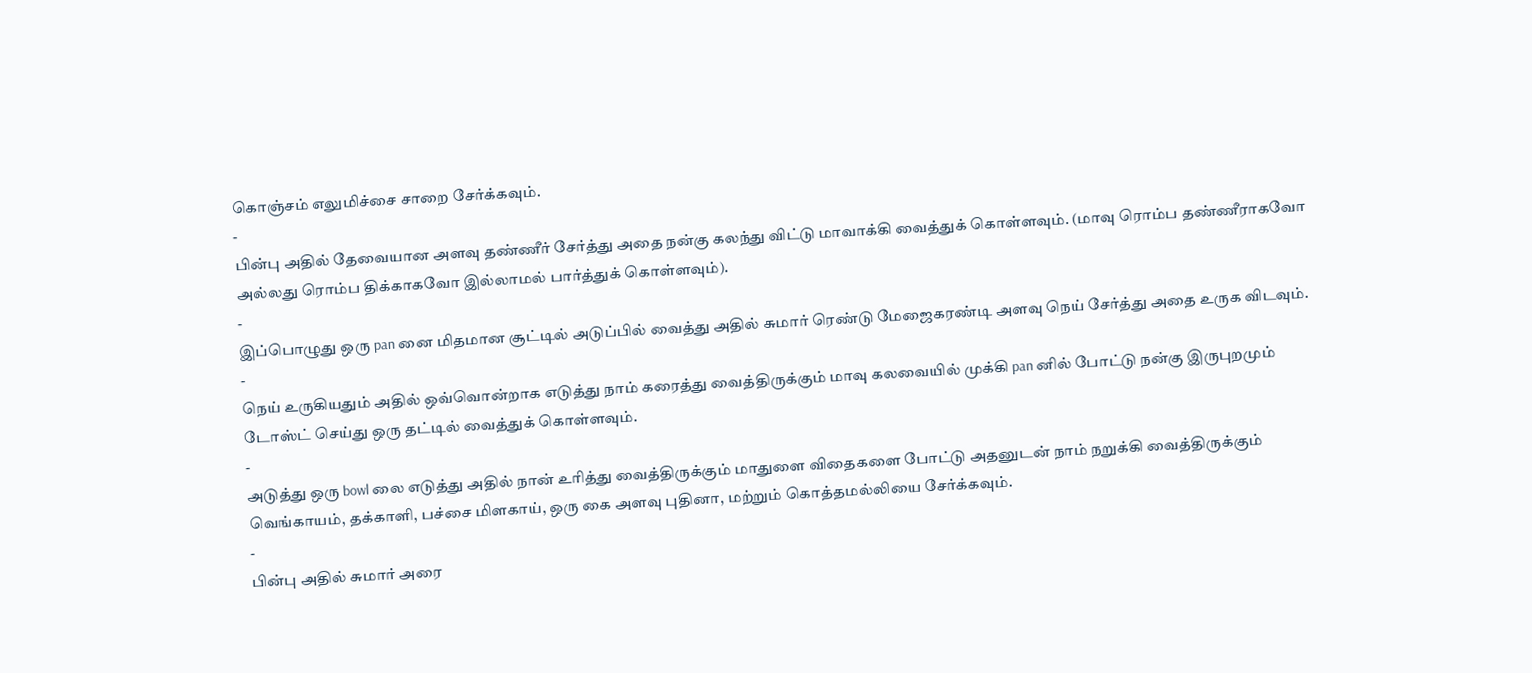கொஞ்சம் எலுமிச்சை சாறை சேர்க்கவும்.
-
பின்பு அதில் தேவையான அளவு தண்ணீர் சேர்த்து அதை நன்கு கலந்து விட்டு மாவாக்கி வைத்துக் கொள்ளவும். (மாவு ரொம்ப தண்ணீராகவோ அல்லது ரொம்ப திக்காகவோ இல்லாமல் பார்த்துக் கொள்ளவும்).
-
இப்பொழுது ஒரு pan னை மிதமான சூட்டில் அடுப்பில் வைத்து அதில் சுமார் ரெண்டு மேஜைகரண்டி அளவு நெய் சேர்த்து அதை உருக விடவும்.
-
நெய் உருகியதும் அதில் ஒவ்வொன்றாக எடுத்து நாம் கரைத்து வைத்திருக்கும் மாவு கலவையில் முக்கி pan னில் போட்டு நன்கு இருபுறமும் டோஸ்ட் செய்து ஒரு தட்டில் வைத்துக் கொள்ளவும்.
-
அடுத்து ஒரு bowl லை எடுத்து அதில் நான் உரித்து வைத்திருக்கும் மாதுளை விதைகளை போட்டு அதனுடன் நாம் நறுக்கி வைத்திருக்கும் வெங்காயம், தக்காளி, பச்சை மிளகாய், ஒரு கை அளவு புதினா, மற்றும் கொத்தமல்லியை சேர்க்கவும்.
-
பின்பு அதில் சுமார் அரை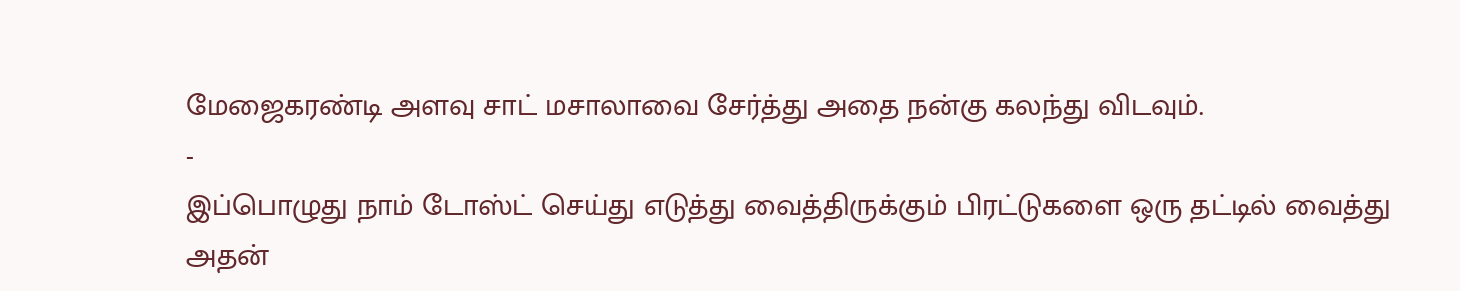மேஜைகரண்டி அளவு சாட் மசாலாவை சேர்த்து அதை நன்கு கலந்து விடவும்.
-
இப்பொழுது நாம் டோஸ்ட் செய்து எடுத்து வைத்திருக்கும் பிரட்டுகளை ஒரு தட்டில் வைத்து அதன்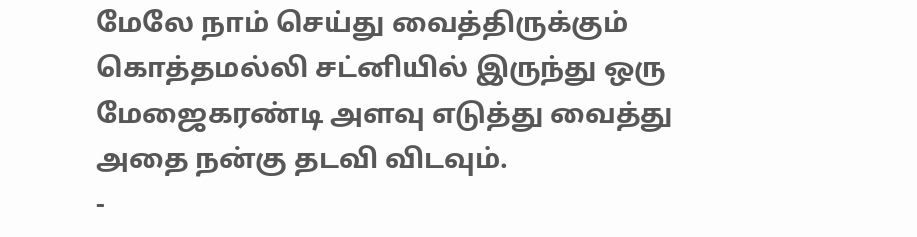மேலே நாம் செய்து வைத்திருக்கும் கொத்தமல்லி சட்னியில் இருந்து ஒரு மேஜைகரண்டி அளவு எடுத்து வைத்து அதை நன்கு தடவி விடவும்.
-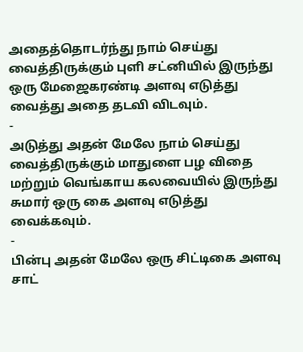அதைத்தொடர்ந்து நாம் செய்து வைத்திருக்கும் புளி சட்னியில் இருந்து ஒரு மேஜைகரண்டி அளவு எடுத்து வைத்து அதை தடவி விடவும்.
-
அடுத்து அதன் மேலே நாம் செய்து வைத்திருக்கும் மாதுளை பழ விதை மற்றும் வெங்காய கலவையில் இருந்து சுமார் ஒரு கை அளவு எடுத்து வைக்கவும்.
-
பின்பு அதன் மேலே ஒரு சிட்டிகை அளவு சாட்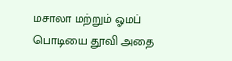மசாலா மற்றும் ஓமப் பொடியை தூவி அதை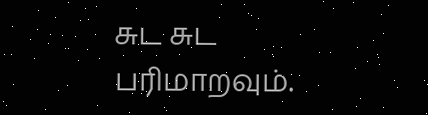சுட சுட பரிமாறவும்.